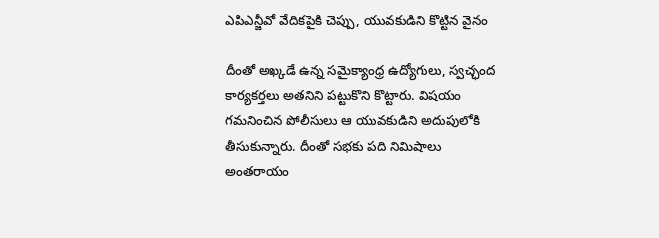ఎపిఎన్జీవో వేదికపైకి చెప్పు, యువకుడిని కొట్టిన వైనం

దీంతో అఖ్కడే ఉన్న సమైక్యాంధ్ర ఉద్యోగులు, స్వచ్ఛంద కార్యకర్తలు అతనిని పట్టుకొని కొట్టారు. విషయం గమనించిన పోలీసులు ఆ యువకుడిని అదుపులోకి తీసుకున్నారు. దీంతో సభకు పది నిమిషాలు అంతరాయం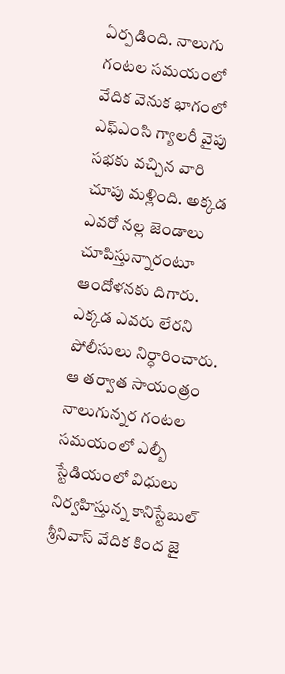ఏర్పడింది. నాలుగు గంటల సమయంలో వేదిక వెనుక భాగంలో ఎఫ్ఎంసి గ్యాలరీ వైపు సభకు వచ్చిన వారి చూపు మళ్లింది. అక్కడ ఎవరో నల్ల జెండాలు చూపిస్తున్నారంటూ ఆందోళనకు దిగారు. ఎక్కడ ఎవరు లేరని పోలీసులు నిర్ధారించారు.
ఆ తర్వాత సాయంత్రం నాలుగున్నర గంటల సమయంలో ఎల్బీ స్టేడియంలో విధులు నిర్వహిస్తున్న కానిస్టేబుల్ శ్రీనివాస్ వేదిక కింద జై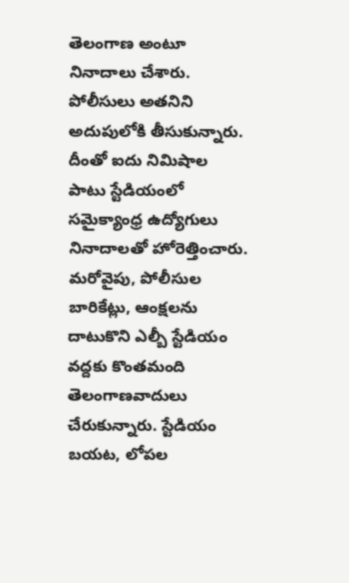తెలంగాణ అంటూ నినాదాలు చేశారు. పోలీసులు అతనిని అదుపులోకి తీసుకున్నారు. దీంతో ఐదు నిమిషాల పాటు స్టేడియంలో సమైక్యాంధ్ర ఉద్యోగులు నినాదాలతో హోరెత్తించారు. మరోవైపు, పోలీసుల బారికేట్లు, ఆంక్షలను దాటుకొని ఎల్బీ స్టేడియం వద్దకు కొంతమంది తెలంగాణవాదులు చేరుకున్నారు. స్టేడియం బయట, లోపల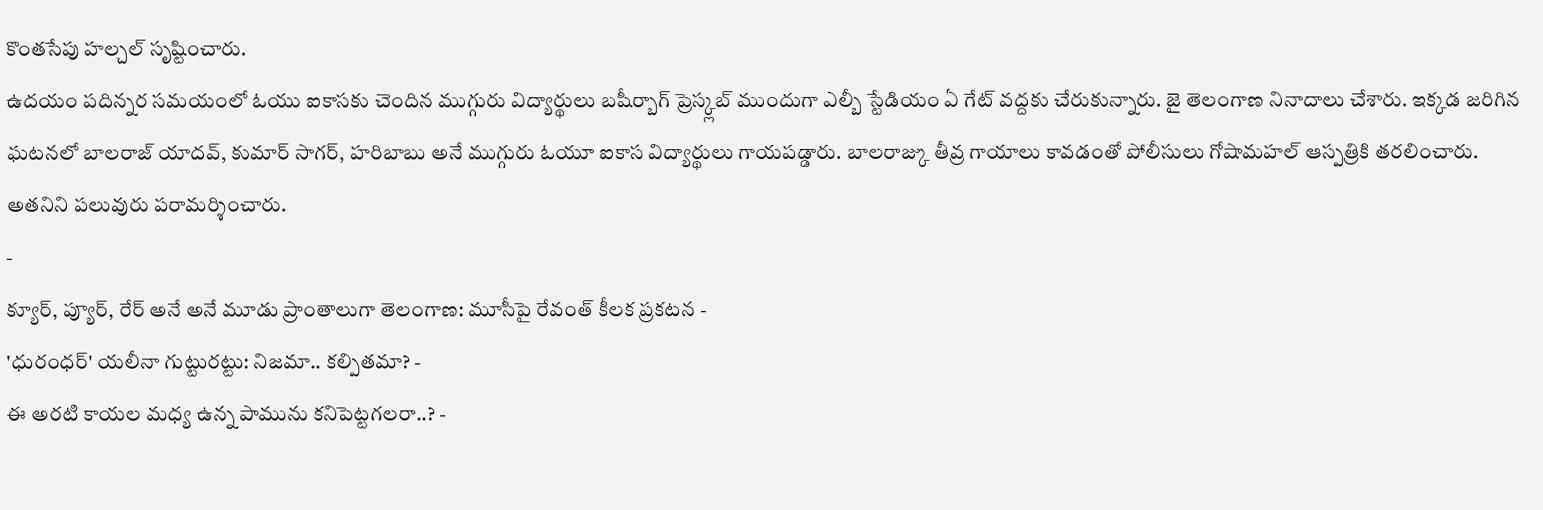కొంతసేపు హల్చల్ సృష్టించారు.
ఉదయం పదిన్నర సమయంలో ఓయు ఐకాసకు చెందిన ముగ్గురు విద్యార్థులు బషీర్బాగ్ ప్రెస్క్లబ్ ముందుగా ఎల్బీ స్టేడియం ఏ గేట్ వద్దకు చేరుకున్నారు. జై తెలంగాణ నినాదాలు చేశారు. ఇక్కడ జరిగిన ఘటనలో బాలరాజ్ యాదవ్, కుమార్ సాగర్, హరిబాబు అనే ముగ్గురు ఓయూ ఐకాస విద్యార్థులు గాయపడ్డారు. బాలరాజ్కు తీవ్ర గాయాలు కావడంతో పోలీసులు గోషామహల్ ఆస్పత్రికి తరలించారు. అతనిని పలువురు పరామర్శించారు.
-
క్యూర్, ప్యూర్, రేర్ అనే అనే మూడు ప్రాంతాలుగా తెలంగాణ: మూసీపై రేవంత్ కీలక ప్రకటన -
'ధురంధర్' యలీనా గుట్టురట్టు: నిజమా.. కల్పితమా? -
ఈ అరటి కాయల మధ్య ఉన్న పామును కనిపెట్టగలరా..? -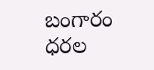బంగారం ధరల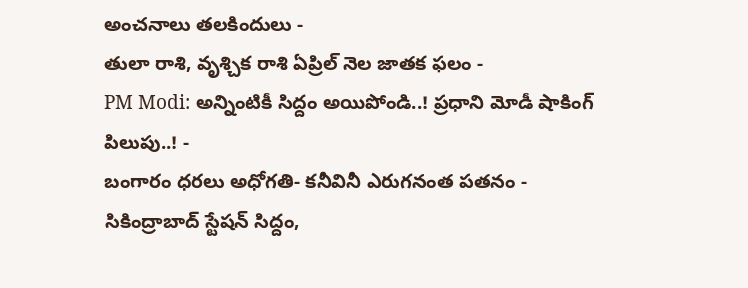అంచనాలు తలకిందులు -
తులా రాశి, వృశ్చిక రాశి ఏప్రిల్ నెల జాతక ఫలం -
PM Modi: అన్నింటికీ సిద్దం అయిపోండి..! ప్రధాని మోడీ షాకింగ్ పిలుపు..! -
బంగారం ధరలు అధోగతి- కనీవినీ ఎరుగనంత పతనం -
సికింద్రాబాద్ స్టేషన్ సిద్దం,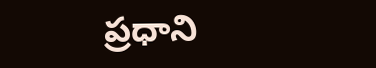ప్రధాని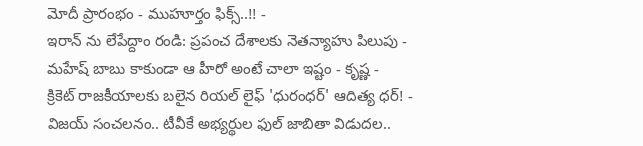మోదీ ప్రారంభం - ముహూర్తం ఫిక్స్..!! -
ఇరాన్ ను లేపేద్దాం రండి: ప్రపంచ దేశాలకు నెతన్యాహు పిలుపు -
మహేష్ బాబు కాకుండా ఆ హీరో అంటే చాలా ఇష్టం - కృష్ణ -
క్రికెట్ రాజకీయాలకు బలైన రియల్ లైఫ్ 'ధురంధర్' ఆదిత్య ధర్! -
విజయ్ సంచలనం.. టీవీకే అభ్యర్థుల ఫుల్ జాబితా విడుదల..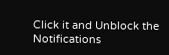Click it and Unblock the Notifications